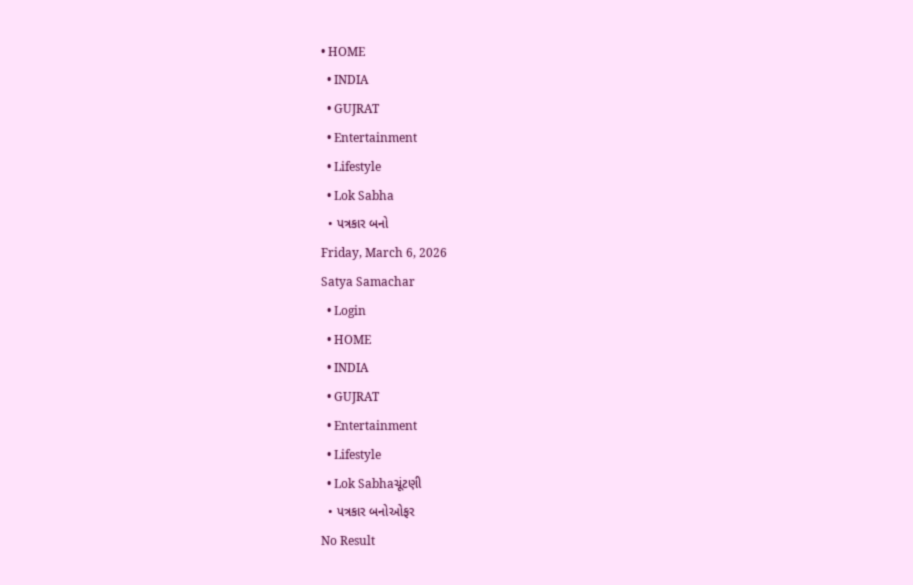• HOME
  • INDIA
  • GUJRAT
  • Entertainment
  • Lifestyle
  • Lok Sabha
  • પત્રકાર બનો
Friday, March 6, 2026
Satya Samachar
  • Login
  • HOME
  • INDIA
  • GUJRAT
  • Entertainment
  • Lifestyle
  • Lok Sabhaચૂંટણી
  • પત્રકાર બનોઓફર
No Result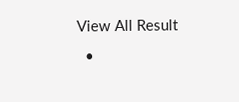View All Result
  •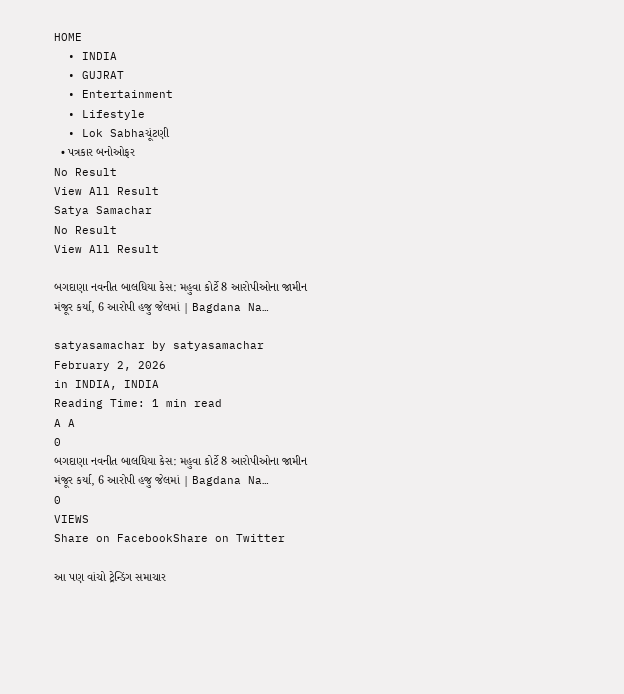HOME
  • INDIA
  • GUJRAT
  • Entertainment
  • Lifestyle
  • Lok Sabhaચૂંટણી
  • પત્રકાર બનોઓફર
No Result
View All Result
Satya Samachar
No Result
View All Result

બગદાણા નવનીત બાલધિયા કેસ: મહુવા કોર્ટે 8 આરોપીઓના જામીન મંજૂર કર્યા, 6 આરોપી હજુ જેલમાં | Bagdana Na…

satyasamachar by satyasamachar
February 2, 2026
in INDIA, INDIA
Reading Time: 1 min read
A A
0
બગદાણા નવનીત બાલધિયા કેસ: મહુવા કોર્ટે 8 આરોપીઓના જામીન મંજૂર કર્યા, 6 આરોપી હજુ જેલમાં | Bagdana Na…
0
VIEWS
Share on FacebookShare on Twitter

આ પણ વાંચો ટ્રેન્ડિંગ સમાચાર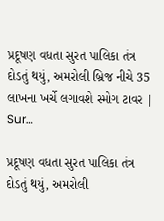પ્રદૂષણ વધતા સુરત પાલિકા તંત્ર દોડતું થયું, અમરોલી બ્રિજ નીચે 35 લાખના ખર્ચે લગાવશે સ્મોગ ટાવર | Sur…

પ્રદૂષણ વધતા સુરત પાલિકા તંત્ર દોડતું થયું, અમરોલી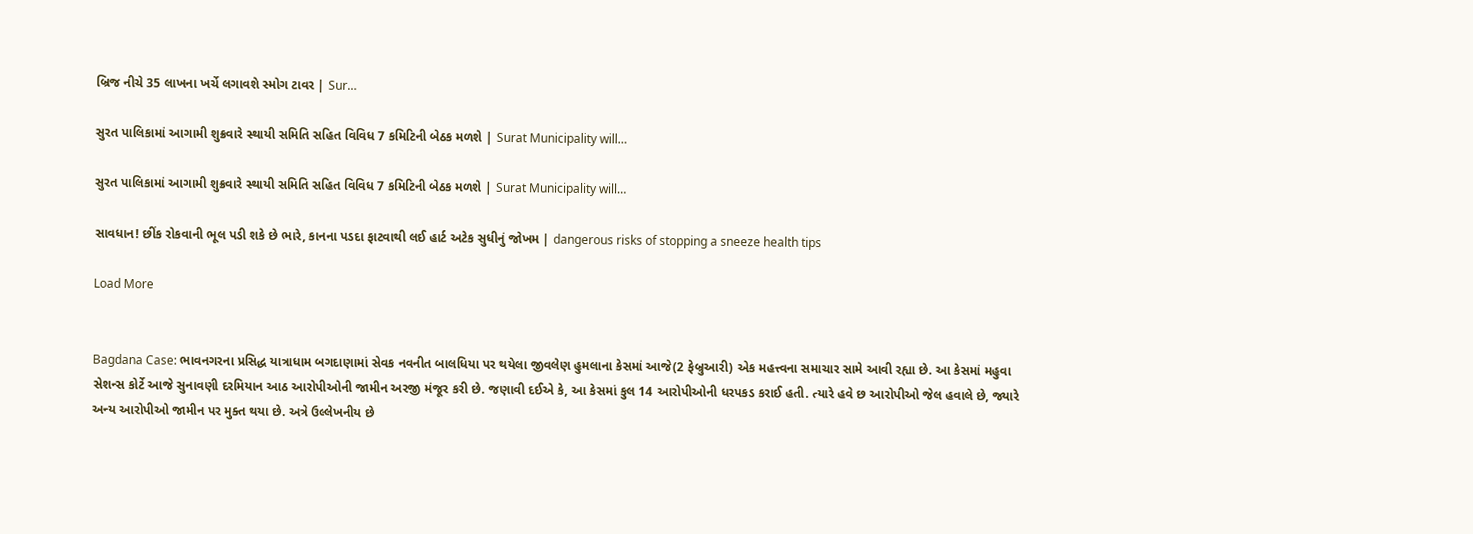બ્રિજ નીચે 35 લાખના ખર્ચે લગાવશે સ્મોગ ટાવર | Sur…

સુરત પાલિકામાં આગામી શુક્રવારે સ્થાયી સમિતિ સહિત વિવિધ 7 કમિટિની બેઠક મળશે | Surat Municipality will…

સુરત પાલિકામાં આગામી શુક્રવારે સ્થાયી સમિતિ સહિત વિવિધ 7 કમિટિની બેઠક મળશે | Surat Municipality will…

સાવધાન! છીંક રોકવાની ભૂલ પડી શકે છે ભારે, કાનના પડદા ફાટવાથી લઈ હાર્ટ અટેક સુધીનું જોખમ | dangerous risks of stopping a sneeze health tips

Load More


Bagdana Case: ભાવનગરના પ્રસિદ્ધ યાત્રાધામ બગદાણામાં સેવક નવનીત બાલધિયા પર થયેલા જીવલેણ હુમલાના કેસમાં આજે(2 ફેબ્રુઆરી) એક મહત્ત્વના સમાચાર સામે આવી રહ્યા છે. આ કેસમાં મહુવા સેશન્સ કોર્ટે આજે સુનાવણી દરમિયાન આઠ આરોપીઓની જામીન અરજી મંજૂર કરી છે. જણાવી દઈએ કે, આ કેસમાં કુલ 14 આરોપીઓની ધરપકડ કરાઈ હતી. ત્યારે હવે છ આરોપીઓ જેલ હવાલે છે, જ્યારે અન્ય આરોપીઓ જામીન પર મુક્ત થયા છે. અત્રે ઉલ્લેખનીય છે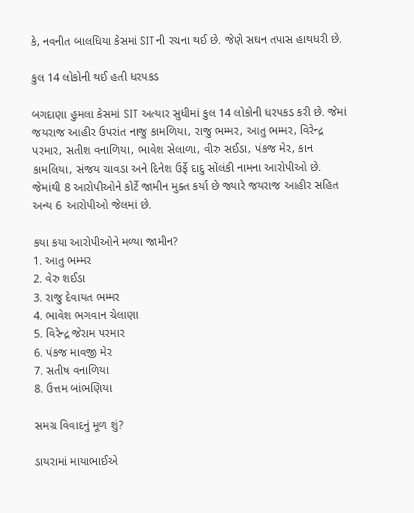કે, નવનીત બાલધિયા કેસમાં SITની રચના થઈ છે. જેણે સઘન તપાસ હાથધરી છે.

કુલ 14 લોકોની થઈ હતી ધરપકડ

બગદાણા હુમલા કેસમાં SIT અત્યાર સુધીમાં કુલ 14 લોકોની ધરપકડ કરી છે. જેમાં જયરાજ આહીર ઉપરાંત નાજુ કામળિયા, રાજુ ભમ્મર, આતુ ભમ્મર, વિરેન્દ્ર પરમાર, સતીશ વનાળિયા, ભાવેશ સેલાળા, વીરુ સઈડા, પંકજ મેર, કાન કામલિયા, સંજય ચાવડા અને દિનેશ ઉર્ફે દાદુ સોંલંકી નામના આરોપીઓ છે. જેમાંથી 8 આરોપીઓને કોર્ટે જામીન મુક્ત કર્યા છે જ્યારે જયરાજ આહીર સહિત અન્ય 6 આરોપીઓ જેલમાં છે.

કયા કયા આરોપીઓને મળ્યા જામીન?
1. આતુ ભમ્મર
2. વેરુ શઈડા
3. રાજુ દેવાયત ભમ્મર
4. ભાવેશ ભગવાન ચેલાણા
5. વિરેન્દ્ર જેરામ પરમાર
6. પંકજ માવજી મેર
7. સતીષ વનાળિયા
8. ઉત્તમ બાંભણિયા

સમગ્ર વિવાદનું મૂળ શું?

ડાયરામાં માયાભાઈએ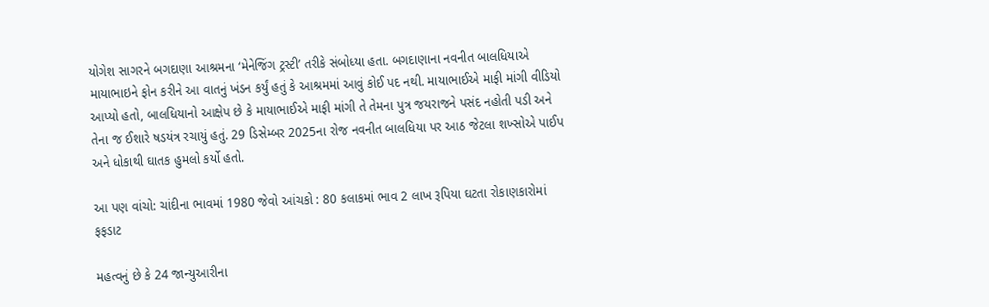યોગેશ સાગરને બગદાણા આશ્રમના ‘મેનેજિંગ ટ્રસ્ટી’ તરીકે સંબોધ્યા હતા. બગદાણાના નવનીત બાલધિયાએ માયાભાઇને ફોન કરીને આ વાતનું ખંડન કર્યું હતું કે આશ્રમમાં આવું કોઈ પદ નથી. માયાભાઈએ માફી માંગી વીડિયો આપ્યો હતો, બાલધિયાનો આક્ષેપ છે કે માયાભાઈએ માફી માંગી તે તેમના પુત્ર જયરાજને પસંદ નહોતી પડી અને તેના જ ઈશારે ષડયંત્ર રચાયું હતું. 29 ડિસેમ્બર 2025ના રોજ નવનીત બાલધિયા પર આઠ જેટલા શખ્સોએ પાઈપ અને ધોકાથી ઘાતક હુમલો કર્યો હતો.

આ પણ વાંચો: ચાંદીના ભાવમાં 1980 જેવો આંચકો : 80 કલાકમાં ભાવ 2 લાખ રૂપિયા ઘટતા રોકાણકારોમાં ફફડાટ

મહત્વનું છે કે 24 જાન્યુઆરીના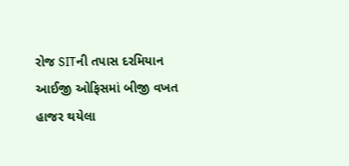રોજ SITની તપાસ દરમિયાન આઈજી ઓફિસમાં બીજી વખત હાજર થયેલા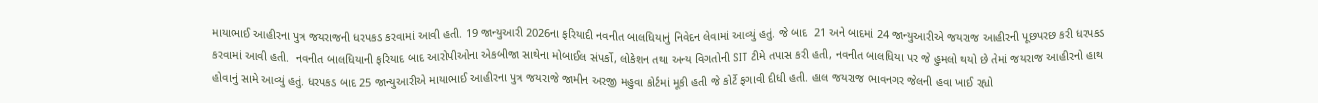માયાભાઈ આહીરના પુત્ર જયરાજની ધરપકડ કરવામાં આવી હતી. 19 જાન્યુઆરી 2026ના ફરિયાદી નવનીત બાલધિયાનું નિવેદન લેવામાં આવ્યું હતું. જે બાદ  21 અને બાદમાં 24 જાન્યુઆરીએ જયરાજ આહીરની પૂછપરછ કરી ધરપકડ કરવામાં આવી હતી.  નવનીત બાલધિયાની ફરિયાદ બાદ આરોપીઓના એકબીજા સાથેના મોબાઈલ સંપર્કો, લોકેશન તથા અન્ય વિગતોની SIT ટીમે તપાસ કરી હતી, નવનીત બાલધિયા પર જે હુમલો થયો છે તેમાં જયરાજ આહીરનો હાથ હોવાનું સામે આવ્યું હતું. ધરપકડ બાદ 25 જાન્યુઆરીએ માયાભાઈ આહીરના પુત્ર જયરાજે જામીન અરજી મહુવા કોર્ટમાં મૂકી હતી જે કોર્ટે ફગાવી દીધી હતી. હાલ જયરાજ ભાવનગર જેલની હવા ખાઈ રહ્યો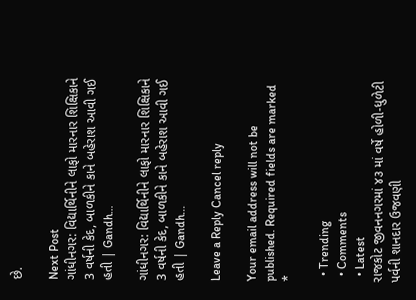છે.

Next Post
ગાંધીનગર: વિદ્યાર્થિનીને લાફો મારનાર શિક્ષિકાને 3 વર્ષની કેદ, બાળકીને કાને બહેરાશ આવી ગઈ હતી | Gandh…

ગાંધીનગર: વિદ્યાર્થિનીને લાફો મારનાર શિક્ષિકાને 3 વર્ષની કેદ, બાળકીને કાને બહેરાશ આવી ગઈ હતી | Gandh...

Leave a Reply Cancel reply

Your email address will not be published. Required fields are marked *

  • Trending
  • Comments
  • Latest
રાજકોટ જીવનનગરમાં ૪૩ માં વર્ષે હોળી-ધુળેટી પર્વની શાનદાર ઉજવણી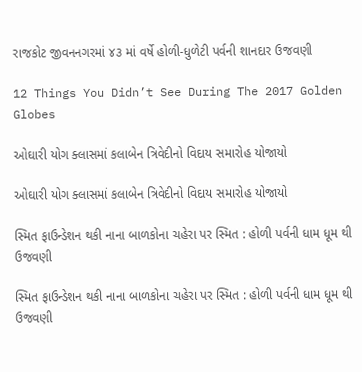રાજકોટ જીવનનગરમાં ૪૩ માં વર્ષે હોળી-ધુળેટી પર્વની શાનદાર ઉજવણી

12 Things You Didn’t See During The 2017 Golden Globes

ઓઘારી યોગ ક્લાસમાં કલાબેન ત્રિવેદીનો વિદાય સમારોહ યોજાયો

ઓઘારી યોગ ક્લાસમાં કલાબેન ત્રિવેદીનો વિદાય સમારોહ યોજાયો

સ્મિત ફાઉન્ડેશન થકી નાના બાળકોના ચહેરા પર સ્મિત : હોળી પર્વની ધામ ધૂમ થી ઉજવણી

સ્મિત ફાઉન્ડેશન થકી નાના બાળકોના ચહેરા પર સ્મિત : હોળી પર્વની ધામ ધૂમ થી ઉજવણી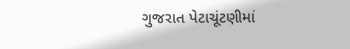ગુજરાત પેટાચૂંટણીમાં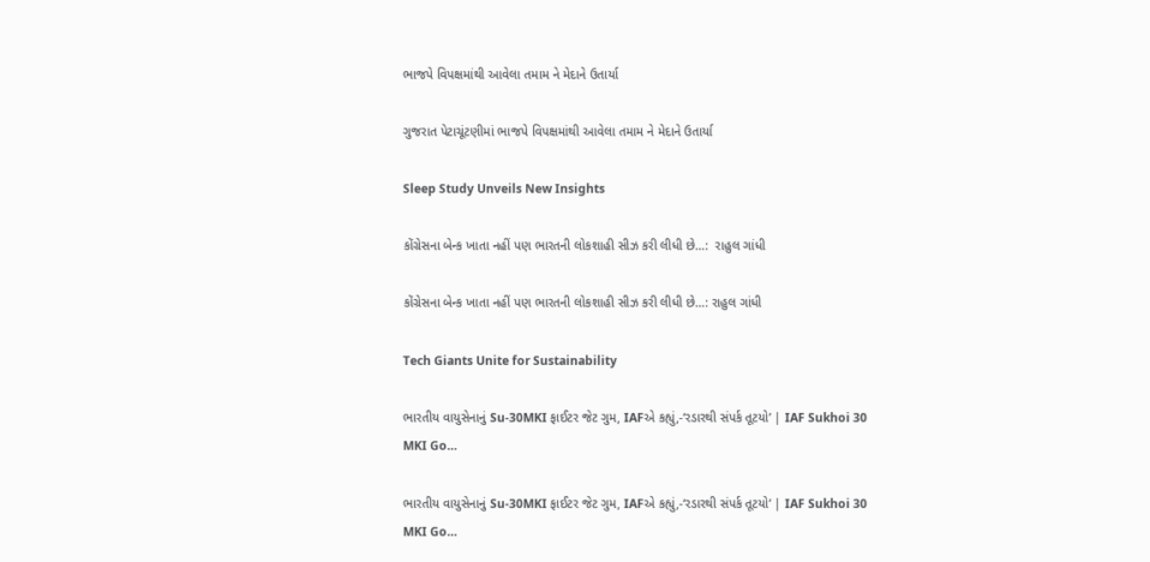ભાજપે વિપક્ષમાંથી આવેલા તમામ ને મેદાને ઉતાર્યા

ગુજરાત પેટાચૂંટણીમાં ભાજપે વિપક્ષમાંથી આવેલા તમામ ને મેદાને ઉતાર્યા

Sleep Study Unveils New Insights

કોંગ્રેસના બેન્ક ખાતા નહીં પણ ભારતની લોકશાહી સીઝ કરી લીધી છે…:  રાહુલ ગાંધી

કોંગ્રેસના બેન્ક ખાતા નહીં પણ ભારતની લોકશાહી સીઝ કરી લીધી છે…: રાહુલ ગાંધી

Tech Giants Unite for Sustainability

ભારતીય વાયુસેનાનું Su-30MKI ફાઈટર જેટ ગુમ, IAFએ કહ્યું,-‘રડારથી સંપર્ક તૂટયો’ | IAF Sukhoi 30 MKI Go…

ભારતીય વાયુસેનાનું Su-30MKI ફાઈટર જેટ ગુમ, IAFએ કહ્યું,-‘રડારથી સંપર્ક તૂટયો’ | IAF Sukhoi 30 MKI Go…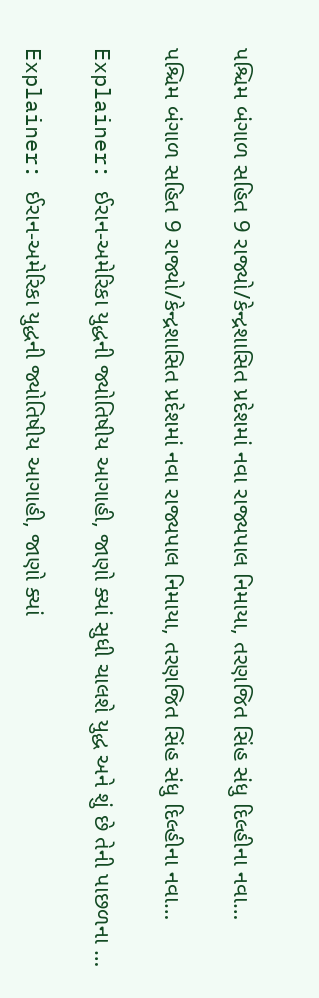પશ્ચિમ બંગાળ સહિત 9 રાજ્યો/કેન્દ્રશાસિત પ્રદેશમાં નવા રાજ્યપાલ નિમાયા, તરણજિત સિંહ સંધુ દિલ્હીના નવા…

પશ્ચિમ બંગાળ સહિત 9 રાજ્યો/કેન્દ્રશાસિત પ્રદેશમાં નવા રાજ્યપાલ નિમાયા, તરણજિત સિંહ સંધુ દિલ્હીના નવા…

Explainer: ઈરાન-અમેરિકા યુદ્ધની જ્યોતિષીય આગાહી, જાણો ક્યાં સુધી ચાલશે યુદ્ધ અને શું છે તેની પાછળના …

Explainer: ઈરાન-અમેરિકા યુદ્ધની જ્યોતિષીય આગાહી, જાણો ક્યાં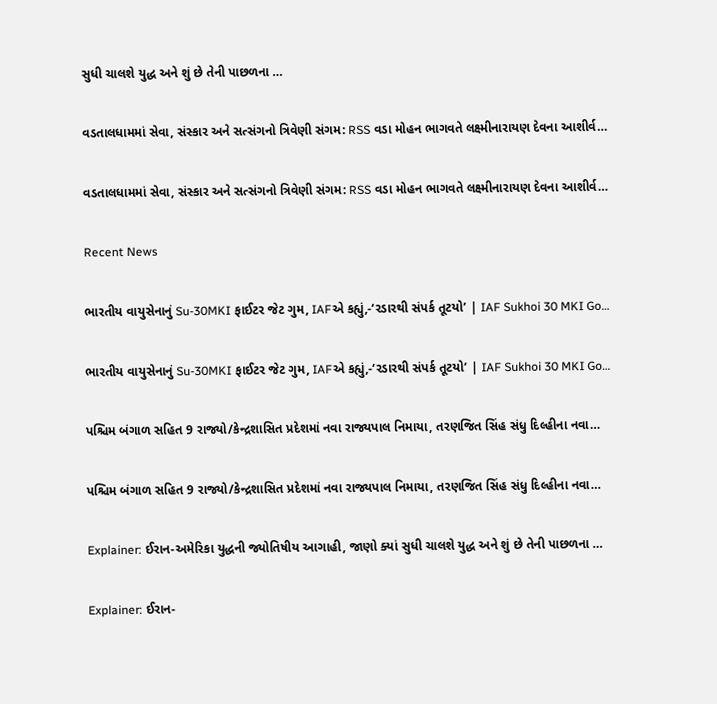સુધી ચાલશે યુદ્ધ અને શું છે તેની પાછળના …

વડતાલધામમાં સેવા, સંસ્કાર અને સત્સંગનો ત્રિવેણી સંગમ: RSS વડા મોહન ભાગવતે લક્ષ્મીનારાયણ દેવના આશીર્વ…

વડતાલધામમાં સેવા, સંસ્કાર અને સત્સંગનો ત્રિવેણી સંગમ: RSS વડા મોહન ભાગવતે લક્ષ્મીનારાયણ દેવના આશીર્વ…

Recent News

ભારતીય વાયુસેનાનું Su-30MKI ફાઈટર જેટ ગુમ, IAFએ કહ્યું,-‘રડારથી સંપર્ક તૂટયો’ | IAF Sukhoi 30 MKI Go…

ભારતીય વાયુસેનાનું Su-30MKI ફાઈટર જેટ ગુમ, IAFએ કહ્યું,-‘રડારથી સંપર્ક તૂટયો’ | IAF Sukhoi 30 MKI Go…

પશ્ચિમ બંગાળ સહિત 9 રાજ્યો/કેન્દ્રશાસિત પ્રદેશમાં નવા રાજ્યપાલ નિમાયા, તરણજિત સિંહ સંધુ દિલ્હીના નવા…

પશ્ચિમ બંગાળ સહિત 9 રાજ્યો/કેન્દ્રશાસિત પ્રદેશમાં નવા રાજ્યપાલ નિમાયા, તરણજિત સિંહ સંધુ દિલ્હીના નવા…

Explainer: ઈરાન-અમેરિકા યુદ્ધની જ્યોતિષીય આગાહી, જાણો ક્યાં સુધી ચાલશે યુદ્ધ અને શું છે તેની પાછળના …

Explainer: ઈરાન-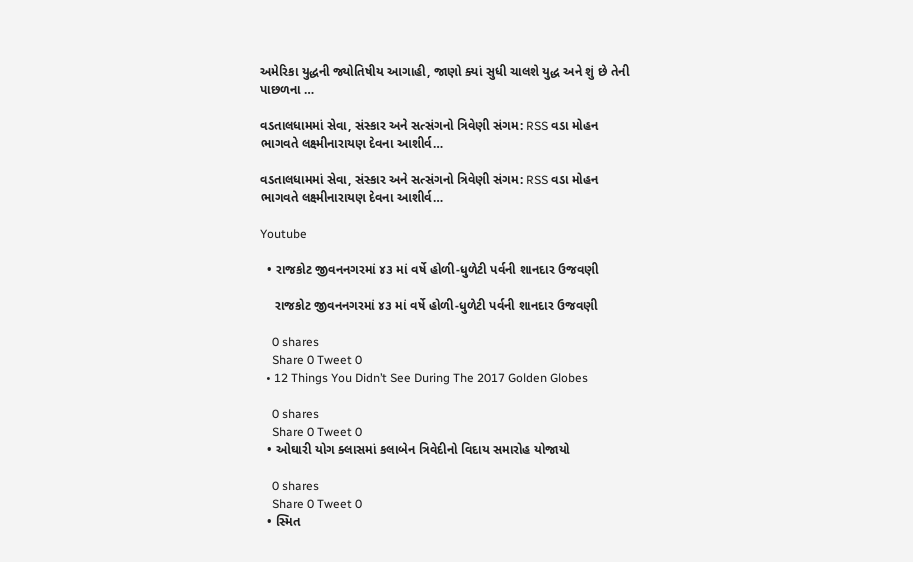અમેરિકા યુદ્ધની જ્યોતિષીય આગાહી, જાણો ક્યાં સુધી ચાલશે યુદ્ધ અને શું છે તેની પાછળના …

વડતાલધામમાં સેવા, સંસ્કાર અને સત્સંગનો ત્રિવેણી સંગમ: RSS વડા મોહન ભાગવતે લક્ષ્મીનારાયણ દેવના આશીર્વ…

વડતાલધામમાં સેવા, સંસ્કાર અને સત્સંગનો ત્રિવેણી સંગમ: RSS વડા મોહન ભાગવતે લક્ષ્મીનારાયણ દેવના આશીર્વ…

Youtube

  • રાજકોટ જીવનનગરમાં ૪૩ માં વર્ષે હોળી-ધુળેટી પર્વની શાનદાર ઉજવણી

    રાજકોટ જીવનનગરમાં ૪૩ માં વર્ષે હોળી-ધુળેટી પર્વની શાનદાર ઉજવણી

    0 shares
    Share 0 Tweet 0
  • 12 Things You Didn’t See During The 2017 Golden Globes

    0 shares
    Share 0 Tweet 0
  • ઓઘારી યોગ ક્લાસમાં કલાબેન ત્રિવેદીનો વિદાય સમારોહ યોજાયો

    0 shares
    Share 0 Tweet 0
  • સ્મિત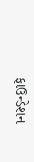ફાઉન્ડેશન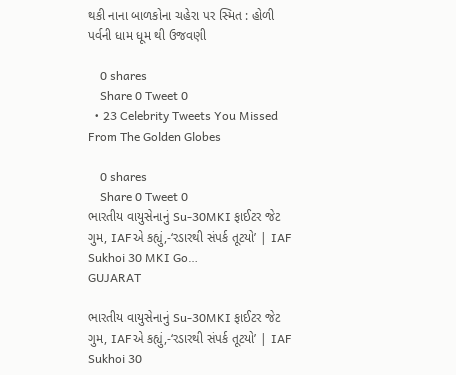થકી નાના બાળકોના ચહેરા પર સ્મિત : હોળી પર્વની ધામ ધૂમ થી ઉજવણી

    0 shares
    Share 0 Tweet 0
  • 23 Celebrity Tweets You Missed From The Golden Globes

    0 shares
    Share 0 Tweet 0
ભારતીય વાયુસેનાનું Su-30MKI ફાઈટર જેટ ગુમ, IAFએ કહ્યું,-‘રડારથી સંપર્ક તૂટયો’ | IAF Sukhoi 30 MKI Go…
GUJARAT

ભારતીય વાયુસેનાનું Su-30MKI ફાઈટર જેટ ગુમ, IAFએ કહ્યું,-‘રડારથી સંપર્ક તૂટયો’ | IAF Sukhoi 30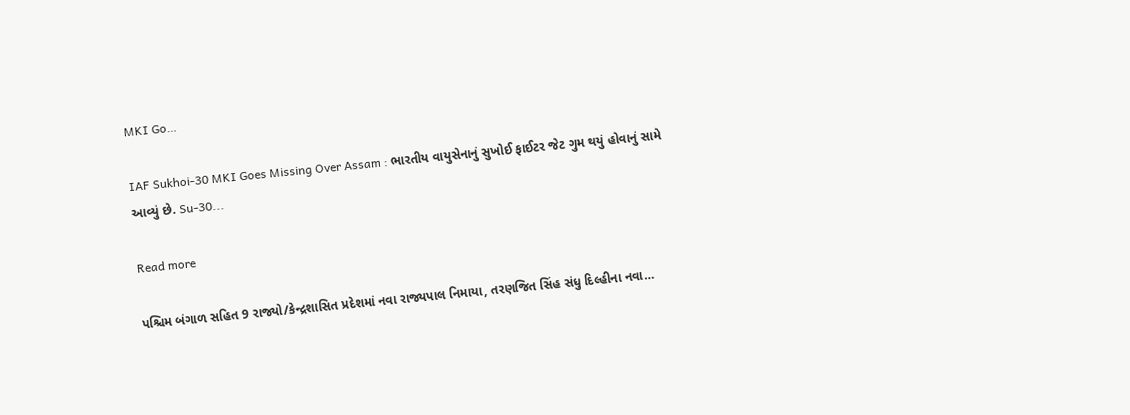MKI Go…

IAF Sukhoi-30 MKI Goes Missing Over Assam : ભારતીય વાયુસેનાનું સુખોઈ ફાઈટર જેટ ગુમ થયું હોવાનું સામે આવ્યું છે. Su-30...

Read more

પશ્ચિમ બંગાળ સહિત 9 રાજ્યો/કેન્દ્રશાસિત પ્રદેશમાં નવા રાજ્યપાલ નિમાયા, તરણજિત સિંહ સંધુ દિલ્હીના નવા…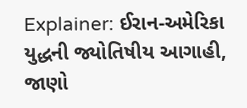Explainer: ઈરાન-અમેરિકા યુદ્ધની જ્યોતિષીય આગાહી, જાણો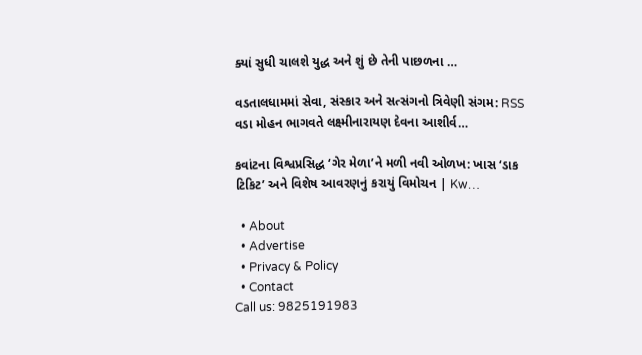ક્યાં સુધી ચાલશે યુદ્ધ અને શું છે તેની પાછળના …

વડતાલધામમાં સેવા, સંસ્કાર અને સત્સંગનો ત્રિવેણી સંગમ: RSS વડા મોહન ભાગવતે લક્ષ્મીનારાયણ દેવના આશીર્વ…

કવાંટના વિશ્વપ્રસિદ્ધ ‘ગેર મેળા’ને મળી નવી ઓળખ: ખાસ ‘ડાક ટિકિટ’ અને વિશેષ આવરણનું કરાયું વિમોચન | Kw…

  • About
  • Advertise
  • Privacy & Policy
  • Contact
Call us: 9825191983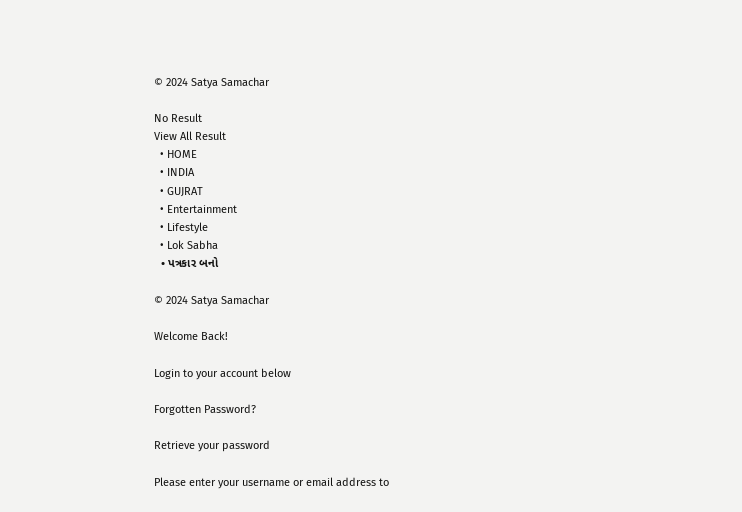© 2024 Satya Samachar

No Result
View All Result
  • HOME
  • INDIA
  • GUJRAT
  • Entertainment
  • Lifestyle
  • Lok Sabha
  • પત્રકાર બનો

© 2024 Satya Samachar

Welcome Back!

Login to your account below

Forgotten Password?

Retrieve your password

Please enter your username or email address to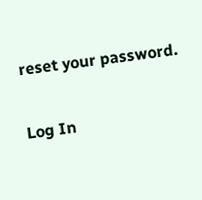reset your password.

Log In